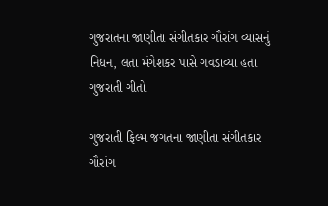ગુજરાતના જાણીતા સંગીતકાર ગૌરાંગ વ્યાસનું નિધન, લતા મંગેશકર પાસે ગવડાવ્યા હતા ગુજરાતી ગીતો

ગુજરાતી ફિલ્મ જગતના જાણીતા સંગીતકાર ગૌરાંગ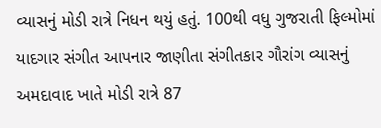વ્યાસનું મોડી રાત્રે નિધન થયું હતું. 100થી વધુ ગુજરાતી ફિલ્મોમાં યાદગાર સંગીત આપનાર જાણીતા સંગીતકાર ગૌરાંગ વ્યાસનું અમદાવાદ ખાતે મોડી રાત્રે 87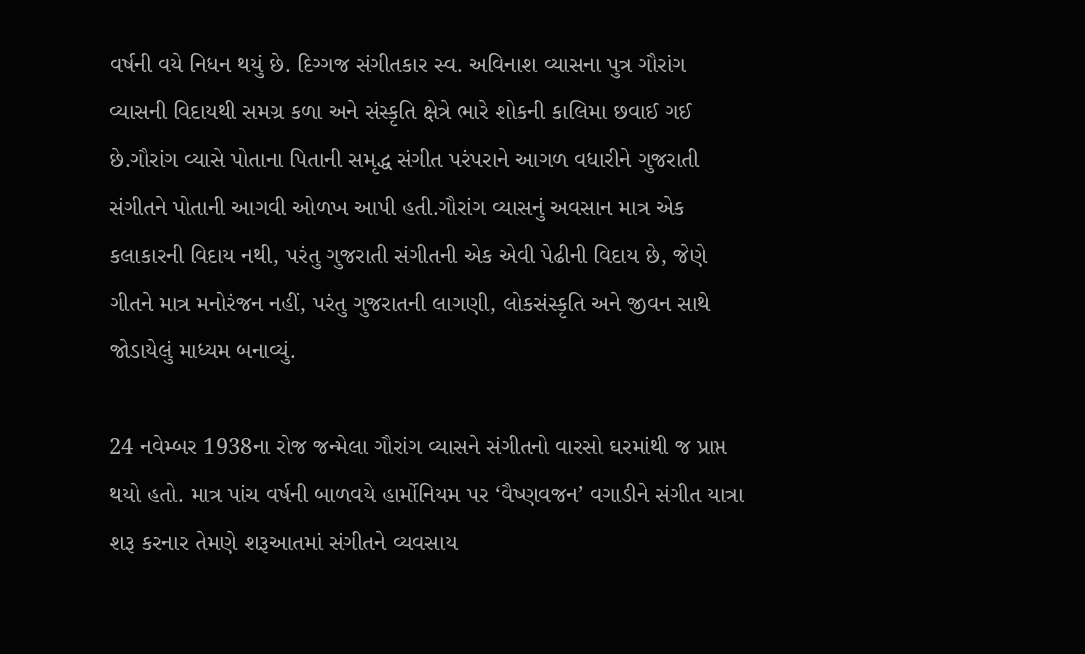વર્ષની વયે નિધન થયું છે. દિગ્ગજ સંગીતકાર સ્વ. અવિનાશ વ્યાસના પુત્ર ગૌરાંગ વ્યાસની વિદાયથી સમગ્ર કળા અને સંસ્કૃતિ ક્ષેત્રે ભારે શોકની કાલિમા છવાઈ ગઈ છે.ગૌરાંગ વ્યાસે પોતાના પિતાની સમૃદ્ધ સંગીત પરંપરાને આગળ વધારીને ગુજરાતી સંગીતને પોતાની આગવી ઓળખ આપી હતી.ગૌરાંગ વ્યાસનું અવસાન માત્ર એક કલાકારની વિદાય નથી, પરંતુ ગુજરાતી સંગીતની એક એવી પેઢીની વિદાય છે, જેણે ગીતને માત્ર મનોરંજન નહીં, પરંતુ ગુજરાતની લાગણી, લોકસંસ્કૃતિ અને જીવન સાથે જોડાયેલું માધ્યમ બનાવ્યું.

24 નવેમ્બર 1938ના રોજ જન્મેલા ગૌરાંગ વ્યાસને સંગીતનો વારસો ઘરમાંથી જ પ્રાપ્ત થયો હતો. માત્ર પાંચ વર્ષની બાળવયે હાર્મોનિયમ પર ‘વૈષ્ણવજન’ વગાડીને સંગીત યાત્રા શરૂ કરનાર તેમણે શરૂઆતમાં સંગીતને વ્યવસાય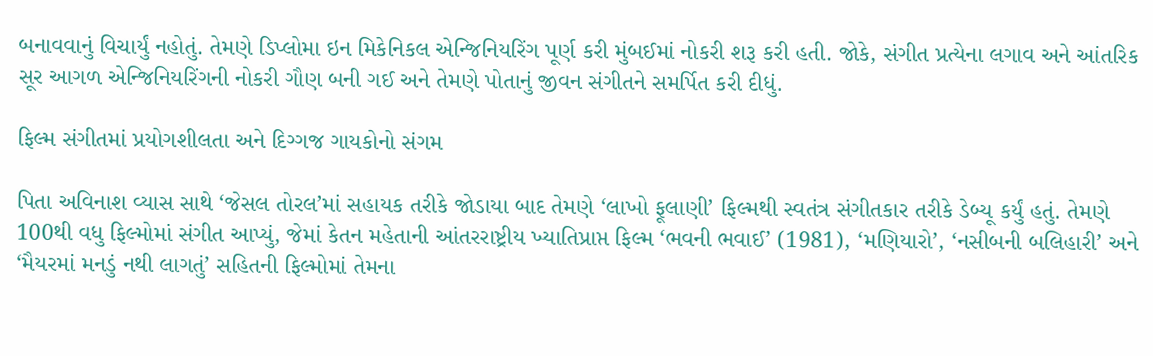બનાવવાનું વિચાર્યું નહોતું. તેમણે ડિપ્લોમા ઇન મિકેનિકલ એન્જિનિયરિંગ પૂર્ણ કરી મુંબઈમાં નોકરી શરૂ કરી હતી. જોકે, સંગીત પ્રત્યેના લગાવ અને આંતરિક સૂર આગળ એન્જિનિયરિંગની નોકરી ગૌણ બની ગઈ અને તેમણે પોતાનું જીવન સંગીતને સમર્પિત કરી દીધું.

ફિલ્મ સંગીતમાં પ્રયોગશીલતા અને દિગ્ગજ ગાયકોનો સંગમ

પિતા અવિનાશ વ્યાસ સાથે ‘જેસલ તોરલ’માં સહાયક તરીકે જોડાયા બાદ તેમણે ‘લાખો ફૂલાણી’ ફિલ્મથી સ્વતંત્ર સંગીતકાર તરીકે ડેબ્યૂ કર્યું હતું. તેમણે 100થી વધુ ફિલ્મોમાં સંગીત આપ્યું, જેમાં કેતન મહેતાની આંતરરાષ્ટ્રીય ખ્યાતિપ્રાપ્ત ફિલ્મ ‘ભવની ભવાઈ’ (1981), ‘મણિયારો’, ‘નસીબની બલિહારી’ અને ‘મૈયરમાં મનડું નથી લાગતું’ સહિતની ફિલ્મોમાં તેમના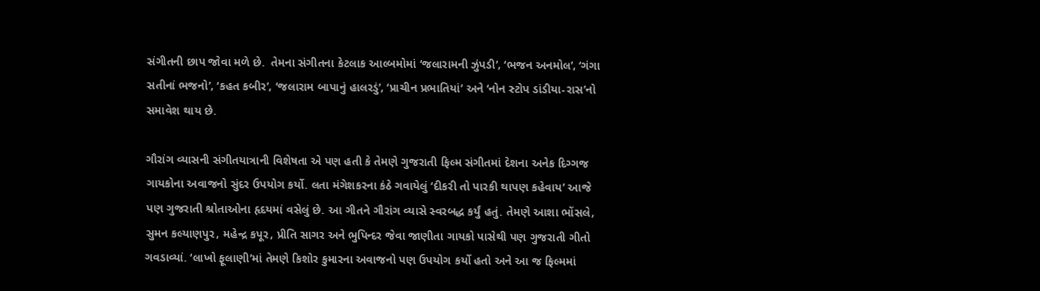સંગીતની છાપ જોવા મળે છે.  તેમના સંગીતના કેટલાક આલ્બમોમાં ‘જલારામની ઝુંપડી’, ‘ભજન અનમોલ’, ‘ગંગા સતીનાં ભજનો’, ‘કહત કબીર’, ‘જલારામ બાપાનું હાલરડું’, ‘પ્રાચીન પ્રભાતિયાં’ અને ‘નોન સ્ટોપ ડાંડીયા-રાસ’નો સમાવેશ થાય છે.

ગૌરાંગ વ્યાસની સંગીતયાત્રાની વિશેષતા એ પણ હતી કે તેમણે ગુજરાતી ફિલ્મ સંગીતમાં દેશના અનેક દિગ્ગજ ગાયકોના અવાજનો સુંદર ઉપયોગ કર્યો. લતા મંગેશકરના કંઠે ગવાયેલું ‘દીકરી તો પારકી થાપણ કહેવાય’ આજે પણ ગુજરાતી શ્રોતાઓના હૃદયમાં વસેલું છે. આ ગીતને ગૌરાંગ વ્યાસે સ્વરબદ્ધ કર્યું હતું. તેમણે આશા ભોંસલે, સુમન કલ્યાણપુર, મહેન્દ્ર કપૂર, પ્રીતિ સાગર અને ભુપિન્દર જેવા જાણીતા ગાયકો પાસેથી પણ ગુજરાતી ગીતો ગવડાવ્યાં. ‘લાખો ફૂલાણી’માં તેમણે કિશોર કુમારના અવાજનો પણ ઉપયોગ કર્યો હતો અને આ જ ફિલ્મમાં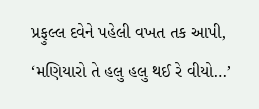પ્રફુલ્લ દવેને પહેલી વખત તક આપી, ‘મણિયારો તે હલુ હલુ થઈ રે વીયો…’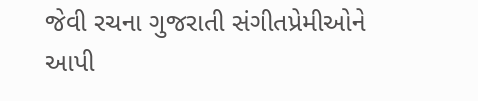જેવી રચના ગુજરાતી સંગીતપ્રેમીઓને આપી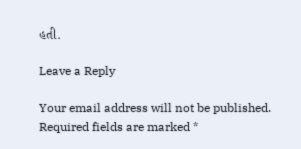હતી.

Leave a Reply

Your email address will not be published. Required fields are marked *